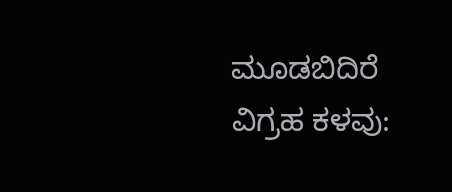ಮೂಡಬಿದಿರೆ ವಿಗ್ರಹ ಕಳವು: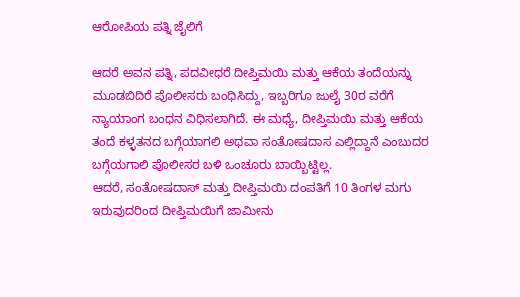ಆರೋಪಿಯ ಪತ್ನಿ ಜೈಲಿಗೆ

ಆದರೆ ಅವನ ಪತ್ನಿ, ಪದವೀಧರೆ ದೀಪ್ತಿಮಯಿ ಮತ್ತು ಆಕೆಯ ತಂದೆಯನ್ನು ಮೂಡಬಿದಿರೆ ಪೊಲೀಸರು ಬಂಧಿಸಿದ್ದು, ಇಬ್ಬರಿಗೂ ಜುಲೈ 30ರ ವರೆಗೆ ನ್ಯಾಯಾಂಗ ಬಂಧನ ವಿಧಿಸಲಾಗಿದೆ. ಈ ಮಧ್ಯೆ, ದೀಪ್ತಿಮಯಿ ಮತ್ತು ಆಕೆಯ ತಂದೆ ಕಳ್ಳತನದ ಬಗ್ಗೆಯಾಗಲಿ ಅಥವಾ ಸಂತೋಷದಾಸ ಎಲ್ಲಿದ್ದಾನೆ ಎಂಬುದರ ಬಗ್ಗೆಯಗಾಲಿ ಪೊಲೀಸರ ಬಳಿ ಒಂಚೂರು ಬಾಯ್ಬಿಟ್ಟಿಲ್ಲ.
ಆದರೆ, ಸಂತೋಷದಾಸ್ ಮತ್ತು ದೀಪ್ತಿಮಯಿ ದಂಪತಿಗೆ 10 ತಿಂಗಳ ಮಗು ಇರುವುದರಿಂದ ದೀಪ್ತಿಮಯಿಗೆ ಜಾಮೀನು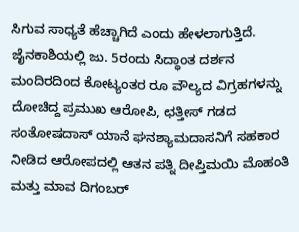ಸಿಗುವ ಸಾಧ್ಯತೆ ಹೆಚ್ಚಾಗಿದೆ ಎಂದು ಹೇಳಲಾಗುತ್ತಿದೆ.
ಜೈನಕಾಶಿಯಲ್ಲಿ ಜು. 5ರಂದು ಸಿದ್ಧಾಂತ ದರ್ಶನ ಮಂದಿರದಿಂದ ಕೋಟ್ಯಂತರ ರೂ ವೌಲ್ಯದ ವಿಗ್ರಹಗಳನ್ನು ದೋಚಿದ್ದ ಪ್ರಮುಖ ಆರೋಪಿ, ಛತ್ತೀಸ್ ಗಡದ ಸಂತೋಷದಾಸ್ ಯಾನೆ ಘನಶ್ಯಾಮದಾಸನಿಗೆ ಸಹಕಾರ ನೀಡಿದ ಆರೋಪದಲ್ಲಿ ಆತನ ಪತ್ನಿ ದೀಪ್ತಿಮಯಿ ಮೊಹಂತಿ ಮತ್ತು ಮಾವ ದಿಗಂಬರ್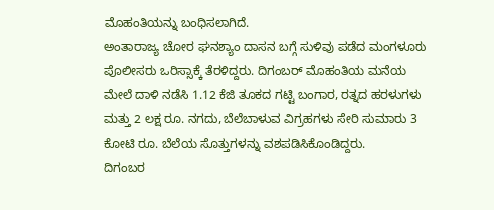ಮೊಹಂತಿಯನ್ನು ಬಂಧಿಸಲಾಗಿದೆ.
ಅಂತಾರಾಜ್ಯ ಚೋರ ಘನಶ್ಯಾಂ ದಾಸನ ಬಗ್ಗೆ ಸುಳಿವು ಪಡೆದ ಮಂಗಳೂರು ಪೊಲೀಸರು ಒರಿಸ್ಸಾಕ್ಕೆ ತೆರಳಿದ್ದರು. ದಿಗಂಬರ್ ಮೊಹಂತಿಯ ಮನೆಯ ಮೇಲೆ ದಾಳಿ ನಡೆಸಿ 1.12 ಕೆಜಿ ತೂಕದ ಗಟ್ಟಿ ಬಂಗಾರ, ರತ್ನದ ಹರಳುಗಳು ಮತ್ತು 2 ಲಕ್ಷ ರೂ. ನಗದು, ಬೆಲೆಬಾಳುವ ವಿಗ್ರಹಗಳು ಸೇರಿ ಸುಮಾರು 3 ಕೋಟಿ ರೂ. ಬೆಲೆಯ ಸೊತ್ತುಗಳನ್ನು ವಶಪಡಿಸಿಕೊಂಡಿದ್ದರು.
ದಿಗಂಬರ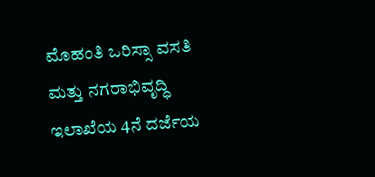ಮೊಹಂತಿ ಒರಿಸ್ಸಾ ವಸತಿ ಮತ್ತು ನಗರಾಭಿವೃದ್ಧಿ ಇಲಾಖೆಯ 4ನೆ ದರ್ಜೆಯ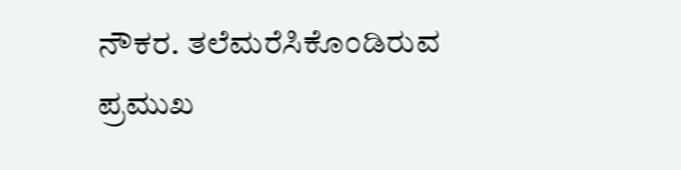ನೌಕರ. ತಲೆಮರೆಸಿಕೊಂಡಿರುವ ಪ್ರಮುಖ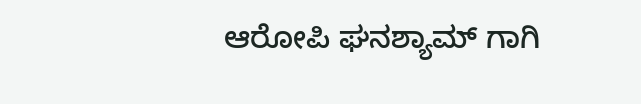ಆರೋಪಿ ಘನಶ್ಯಾಮ್ ಗಾಗಿ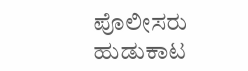ಪೊಲೀಸರು ಹುಡುಕಾಟ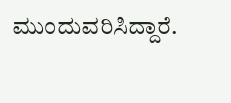ಮುಂದುವರಿಸಿದ್ದಾರೆ.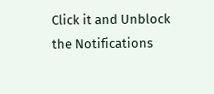Click it and Unblock the Notifications